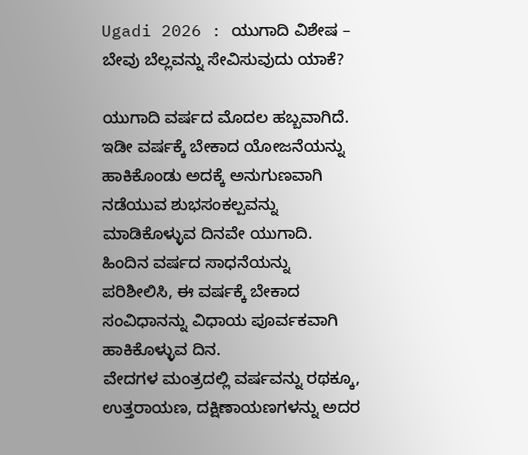Ugadi 2026 : ಯುಗಾದಿ ವಿಶೇಷ – ಬೇವು ಬೆಲ್ಲವನ್ನು ಸೇವಿಸುವುದು ಯಾಕೆ?

ಯುಗಾದಿ ವರ್ಷದ ಮೊದಲ ಹಬ್ಬವಾಗಿದೆ. ಇಡೀ ವರ್ಷಕ್ಕೆ ಬೇಕಾದ ಯೋಜನೆಯನ್ನು ಹಾಕಿಕೊಂಡು ಅದಕ್ಕೆ ಅನುಗುಣವಾಗಿ ನಡೆಯುವ ಶುಭಸಂಕಲ್ಪವನ್ನು ಮಾಡಿಕೊಳ್ಳುವ ದಿನವೇ ಯುಗಾದಿ. ಹಿಂದಿನ ವರ್ಷದ ಸಾಧನೆಯನ್ನು ಪರಿಶೀಲಿಸಿ, ಈ ವರ್ಷಕ್ಕೆ ಬೇಕಾದ ಸಂವಿಧಾನನ್ನು ವಿಧಾಯ ಪೂರ್ವಕವಾಗಿ ಹಾಕಿಕೊಳ್ಳುವ ದಿನ.
ವೇದಗಳ ಮಂತ್ರದಲ್ಲಿ ವರ್ಷವನ್ನು ರಥಕ್ಕೂ, ಉತ್ತರಾಯಣ, ದಕ್ಷಿಣಾಯಣಗಳನ್ನು ಅದರ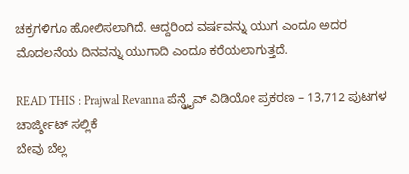ಚಕ್ರಗಳಿಗೂ ಹೋಲಿಸಲಾಗಿದೆ. ಆದ್ದರಿಂದ ವರ್ಷವನ್ನು ಯುಗ ಎಂದೂ ಅದರ ಮೊದಲನೆಯ ದಿನವನ್ನು ಯುಗಾದಿ ಎಂದೂ ಕರೆಯಲಾಗುತ್ತದೆ.

READ THIS : Prajwal Revanna ಪೆನ್ಡ್ರೈವ್ ವಿಡಿಯೋ ಪ್ರಕರಣ – 13,712 ಪುಟಗಳ ಚಾರ್ಜ್ಶೀಟ್ ಸಲ್ಲಿಕೆ
ಬೇವು ಬೆಲ್ಲ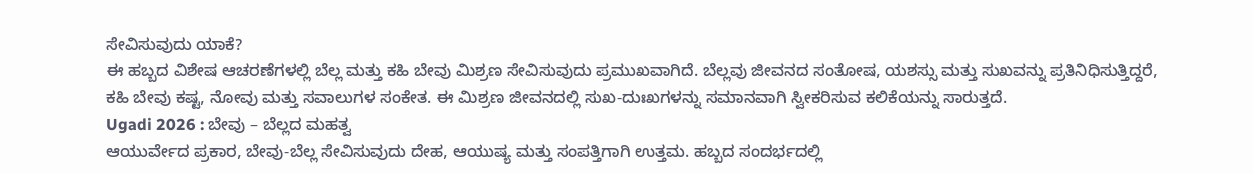ಸೇವಿಸುವುದು ಯಾಕೆ?
ಈ ಹಬ್ಬದ ವಿಶೇಷ ಆಚರಣೆಗಳಲ್ಲಿ ಬೆಲ್ಲ ಮತ್ತು ಕಹಿ ಬೇವು ಮಿಶ್ರಣ ಸೇವಿಸುವುದು ಪ್ರಮುಖವಾಗಿದೆ. ಬೆಲ್ಲವು ಜೀವನದ ಸಂತೋಷ, ಯಶಸ್ಸು ಮತ್ತು ಸುಖವನ್ನು ಪ್ರತಿನಿಧಿಸುತ್ತಿದ್ದರೆ, ಕಹಿ ಬೇವು ಕಷ್ಟ, ನೋವು ಮತ್ತು ಸವಾಲುಗಳ ಸಂಕೇತ. ಈ ಮಿಶ್ರಣ ಜೀವನದಲ್ಲಿ ಸುಖ-ದುಃಖಗಳನ್ನು ಸಮಾನವಾಗಿ ಸ್ವೀಕರಿಸುವ ಕಲಿಕೆಯನ್ನು ಸಾರುತ್ತದೆ.
Ugadi 2026 : ಬೇವು – ಬೆಲ್ಲದ ಮಹತ್ವ
ಆಯುರ್ವೇದ ಪ್ರಕಾರ, ಬೇವು-ಬೆಲ್ಲ ಸೇವಿಸುವುದು ದೇಹ, ಆಯುಷ್ಯ ಮತ್ತು ಸಂಪತ್ತಿಗಾಗಿ ಉತ್ತಮ. ಹಬ್ಬದ ಸಂದರ್ಭದಲ್ಲಿ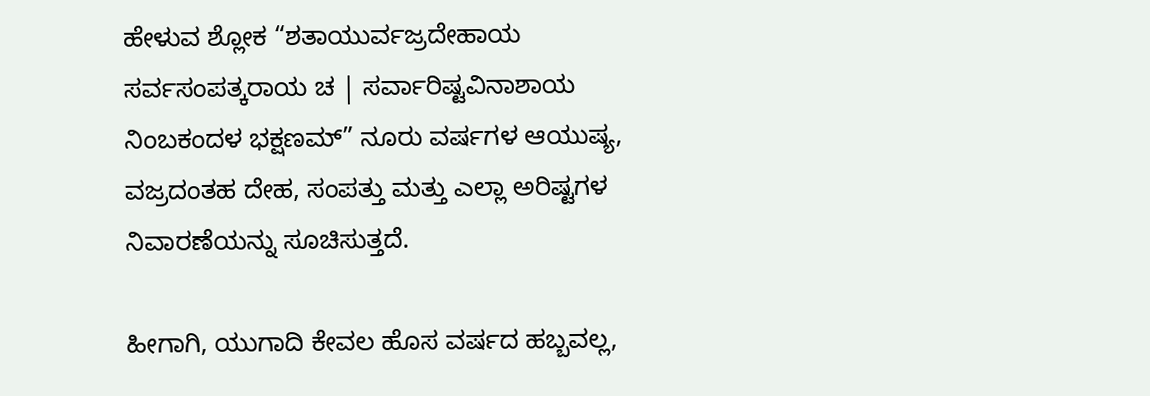ಹೇಳುವ ಶ್ಲೋಕ “ಶತಾಯುರ್ವಜ್ರದೇಹಾಯ ಸರ್ವಸಂಪತ್ಕರಾಯ ಚ | ಸರ್ವಾರಿಷ್ಟವಿನಾಶಾಯ ನಿಂಬಕಂದಳ ಭಕ್ಷಣಮ್” ನೂರು ವರ್ಷಗಳ ಆಯುಷ್ಯ, ವಜ್ರದಂತಹ ದೇಹ, ಸಂಪತ್ತು ಮತ್ತು ಎಲ್ಲಾ ಅರಿಷ್ಟಗಳ ನಿವಾರಣೆಯನ್ನು ಸೂಚಿಸುತ್ತದೆ.

ಹೀಗಾಗಿ, ಯುಗಾದಿ ಕೇವಲ ಹೊಸ ವರ್ಷದ ಹಬ್ಬವಲ್ಲ,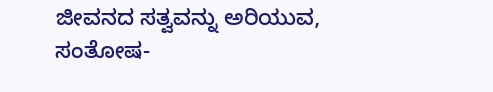ಜೀವನದ ಸತ್ವವನ್ನು ಅರಿಯುವ, ಸಂತೋಷ-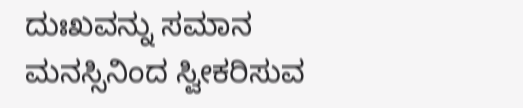ದುಃಖವನ್ನು ಸಮಾನ ಮನಸ್ಸಿನಿಂದ ಸ್ವೀಕರಿಸುವ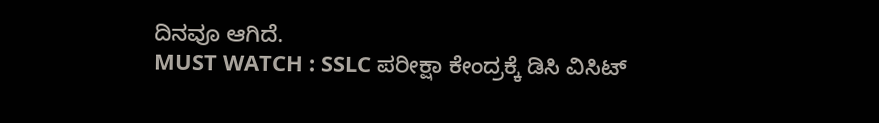ದಿನವೂ ಆಗಿದೆ.
MUST WATCH : SSLC ಪರೀಕ್ಷಾ ಕೇಂದ್ರಕ್ಕೆ ಡಿಸಿ ವಿಸಿಟ್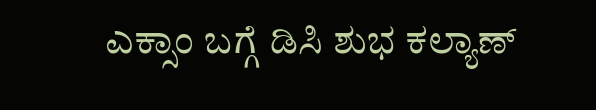ಎಕ್ಸಾಂ ಬಗ್ಗೆ ಡಿಸಿ ಶುಭ ಕಲ್ಯಾಣ್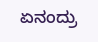ಏನಂದ್ರು